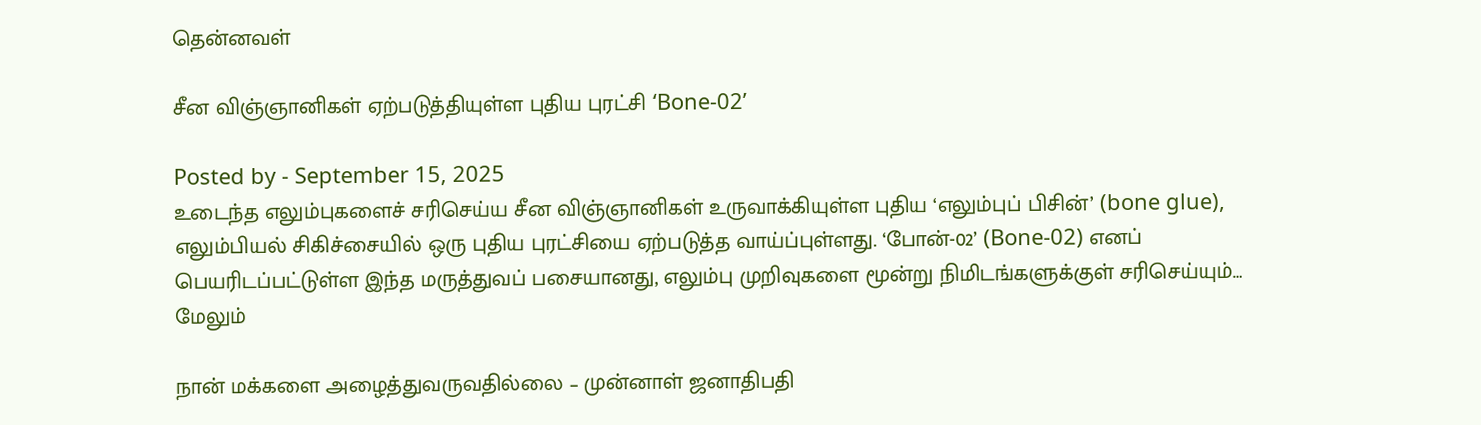தென்னவள்

சீன விஞ்ஞானிகள் ஏற்படுத்தியுள்ள புதிய புரட்சி ‘Bone-02’

Posted by - September 15, 2025
உடைந்த எலும்புகளைச் சரிசெய்ய சீன விஞ்ஞானிகள் உருவாக்கியுள்ள புதிய ‘எலும்புப் பிசின்’ (bone glue), எலும்பியல் சிகிச்சையில் ஒரு புதிய புரட்சியை ஏற்படுத்த வாய்ப்புள்ளது. ‘போன்-02’ (Bone-02) எனப் பெயரிடப்பட்டுள்ள இந்த மருத்துவப் பசையானது, எலும்பு முறிவுகளை மூன்று நிமிடங்களுக்குள் சரிசெய்யும்…
மேலும்

நான் மக்களை அழைத்துவருவதில்லை – முன்னாள் ஜனாதிபதி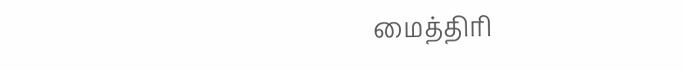மைத்திரி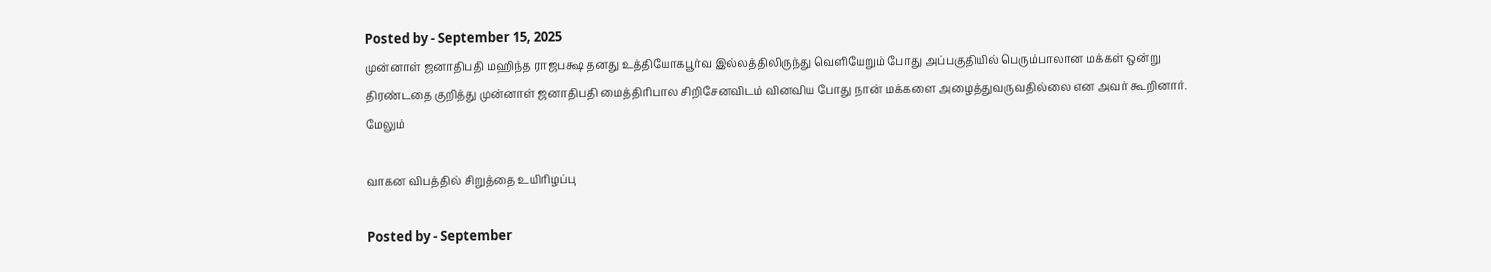Posted by - September 15, 2025
முன்னாள் ஜனாதிபதி மஹிந்த ராஜபக்ஷ தனது உத்தியோகபூர்வ இல்லத்திலிருந்து வெளியேறும் போது அப்பகுதியில் பெரும்பாலான மக்கள் ஒன்று திரண்டதை குறித்து முன்னாள் ஜனாதிபதி மைத்திரிபால சிறிசேனவிடம் வினவிய போது நான் மக்களை அழைத்துவருவதில்லை என அவர் கூறினார்.
மேலும்

வாகன விபத்தில் சிறுத்தை உயிரிழப்பு

Posted by - September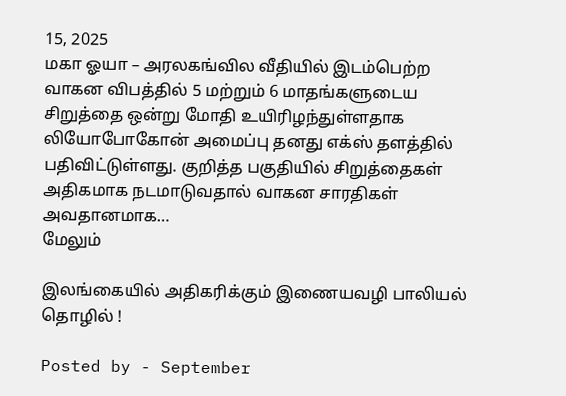15, 2025
மகா ஓயா – அரலகங்வில வீதியில் இடம்பெற்ற வாகன விபத்தில் 5 மற்றும் 6 மாதங்களுடைய சிறுத்தை ஒன்று மோதி உயிரிழந்துள்ளதாக லியோபோகோன் அமைப்பு தனது எக்ஸ் தளத்தில் பதிவிட்டுள்ளது. குறித்த பகுதியில் சிறுத்தைகள் அதிகமாக நடமாடுவதால் வாகன சாரதிகள் அவதானமாக…
மேலும்

இலங்கையில் அதிகரிக்கும் இணையவழி பாலியல் தொழில் !

Posted by - September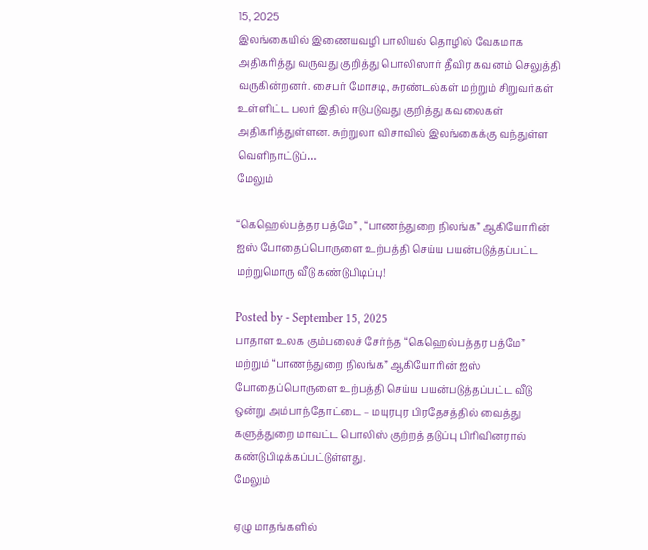15, 2025
இலங்கையில் இணையவழி பாலியல் தொழில் வேகமாக அதிகரித்து வருவது குறித்து பொலிஸார் தீவிர கவனம் செலுத்தி வருகின்றனர். சைபர் மோசடி, சுரண்டல்கள் மற்றும் சிறுவர்கள் உள்ளிட்ட பலர் இதில் ஈடுபடுவது குறித்து கவலைகள் அதிகரித்துள்ளன. சுற்றுலா விசாவில் இலங்கைக்கு வந்துள்ள வெளிநாட்டுப்…
மேலும்

“கெஹெல்பத்தர பத்மே” , “பாணந்துறை நிலங்க” ஆகியோரின் ஐஸ் போதைப்பொருளை உற்பத்தி செய்ய பயன்படுத்தப்பட்ட மற்றுமொரு வீடு கண்டுபிடிப்பு!

Posted by - September 15, 2025
பாதாள உலக கும்பலைச் சேர்ந்த “கெஹெல்பத்தர பத்மே” மற்றும் “பாணந்துறை நிலங்க” ஆகியோரின் ஐஸ் போதைப்பொருளை உற்பத்தி செய்ய பயன்படுத்தப்பட்ட வீடு ஒன்று அம்பாந்தோட்டை – மயுரபுர பிரதேசத்தில் வைத்து களுத்துறை மாவட்ட பொலிஸ் குற்றத் தடுப்பு பிரிவினரால் கண்டுபிடிக்கப்பட்டுள்ளது.
மேலும்

ஏழு மாதங்களில்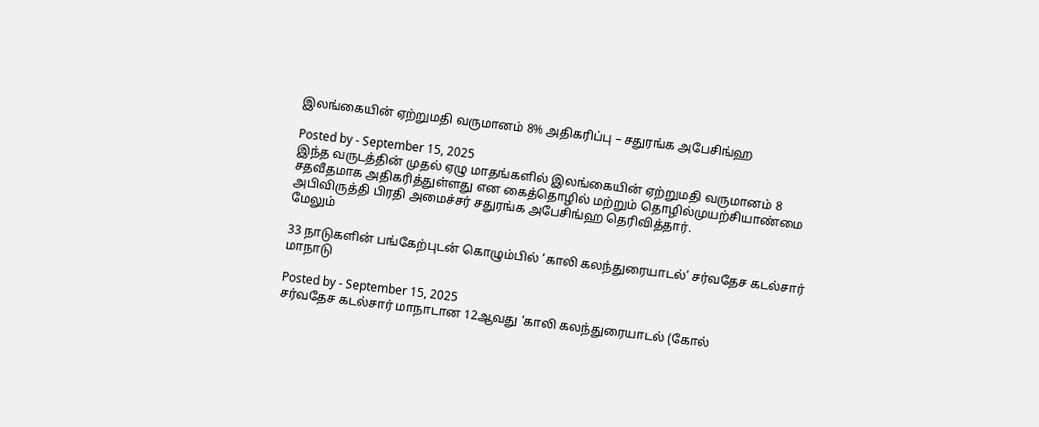இலங்கையின் ஏற்றுமதி வருமானம் 8% அதிகரிப்பு – சதுரங்க அபேசிங்ஹ

Posted by - September 15, 2025
இந்த வருடத்தின் முதல் ஏழு மாதங்களில் இலங்கையின் ஏற்றுமதி வருமானம் 8 சதவீதமாக அதிகரித்துள்ளது என கைத்தொழில் மற்றும் தொழில்முயற்சியாண்மை அபிவிருத்தி பிரதி அமைச்சர் சதுரங்க அபேசிங்ஹ தெரிவித்தார்.
மேலும்

33 நாடுகளின் பங்கேற்புடன் கொழும்பில் ‘காலி கலந்துரையாடல்’ சர்வதேச கடல்சார் மாநாடு

Posted by - September 15, 2025
சர்வதேச கடல்சார் மாநாடான 12ஆவது ‘காலி கலந்துரையாடல் (கோல்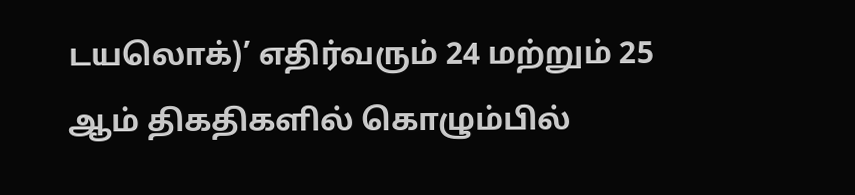டயலொக்)’ எதிர்வரும் 24 மற்றும் 25 ஆம் திகதிகளில் கொழும்பில்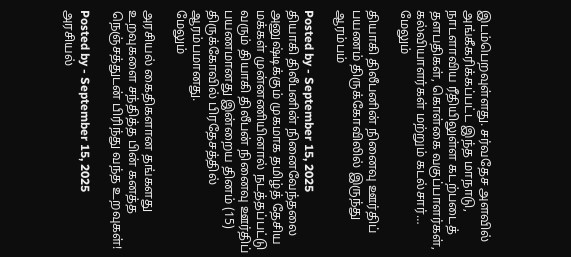இடம்பெறவுள்ளது. சர்வதேச அளவில் அங்கீகரிக்கப்பட்ட இந்த மாநாடு, நாடளாவிய ரீதியிலுள்ள கடற்படைத் தளபதிகள், கொள்கை வகுப்பாளர்கள், கல்வியாளர்கள் மற்றும் கடல்சார்…
மேலும்

தியாகி திலீபனின் நினைவு ஊர்திப் பயணம் திருக்கோவிலில் இருந்து ஆரம்பம்

Posted by - September 15, 2025
தியாகி திலீபனின் நினைவேந்தலை அனுஷ்டிக்கும் முகமாக தமிழ்த் தேசிய மக்கள் முன்னணியினால் நடத்தப்பட்டு வரும் தியாகி திலீபன் நினைவு ஊர்திப் பயணமானது இன்றைய தினம் (15) திருக்கோவில் பிரதேசத்தில் ஆரம்பமானது.
மேலும்

அரசியல் கைதிகளான தங்களது உறவுகளை சந்தித்த பின் கனத்த நெஞ்சத்துடன் பிரிந்து வந்த உறவுகள்!

Posted by - September 15, 2025
அரசியல்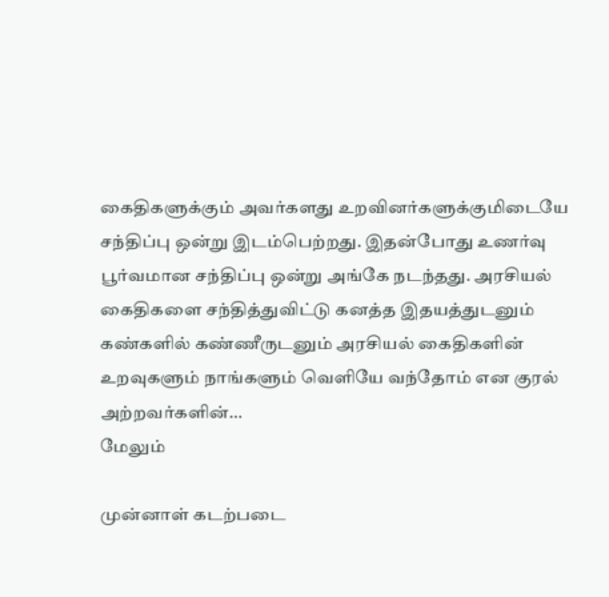கைதிகளுக்கும் அவர்களது உறவினர்களுக்குமிடையே சந்திப்பு ஒன்று இடம்பெற்றது. இதன்போது உணர்வு பூர்வமான சந்திப்பு ஒன்று அங்கே நடந்தது. அரசியல் கைதிகளை சந்தித்துவிட்டு கனத்த இதயத்துடனும் கண்களில் கண்ணீருடனும் அரசியல் கைதிகளின் உறவுகளும் நாங்களும் வெளியே வந்தோம் என குரல் அற்றவர்களின்…
மேலும்

முன்னாள் கடற்படை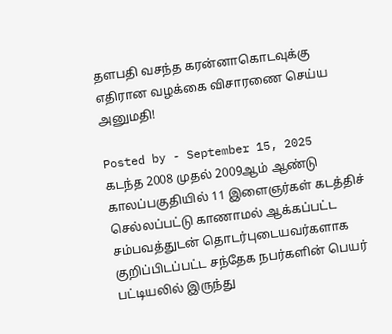தளபதி வசந்த கரன்னாகொடவுக்கு எதிரான வழக்கை விசாரணை செய்ய அனுமதி!

Posted by - September 15, 2025
கடந்த 2008 முதல் 2009ஆம் ஆண்டு காலப்பகுதியில் 11 இளைஞர்கள் கடத்திச் செல்லப்பட்டு காணாமல் ஆக்கப்பட்ட சம்பவத்துடன் தொடர்புடையவர்களாக குறிப்பிடப்பட்ட சந்தேக நபர்களின் பெயர் பட்டியலில் இருந்து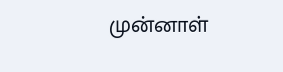முன்னாள்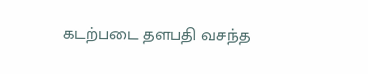கடற்படை தளபதி வசந்த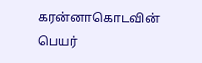கரன்னாகொடவின் பெயர்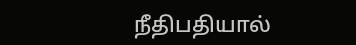நீதிபதியால்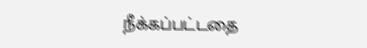நீக்கப்பட்டதை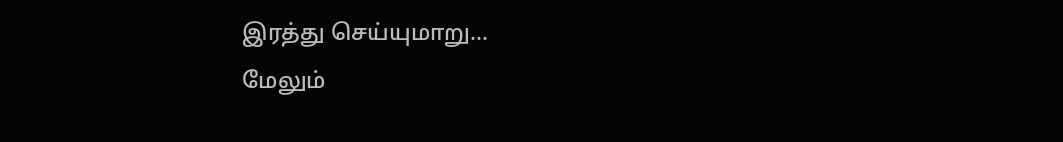இரத்து செய்யுமாறு…
மேலும்